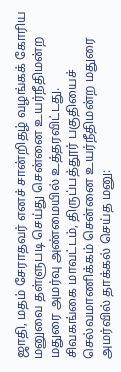ஜாதி, மதம் சேராதவர் எனச் சான்றிதழ் வழங்கக் கோரிய மனுவை தள்ளுபடி செய்து சென்னை உயர்நீதிமன்ற மதுரை அமர்வு அண்மையில் உத்தரவிட்டது.
சிவகங்கை மாவட்டம், திருப்பத்தூர் பகுதியைச் செல்வமாணிக்கம் சென்னை உயர்நீதிமன்ற மதுரை அமர்வில் தாக்கல் செய்த மனு: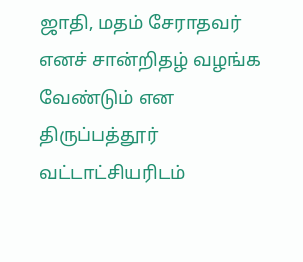ஜாதி, மதம் சேராதவர் எனச் சான்றிதழ் வழங்க வேண்டும் என திருப்பத்தூர் வட்டாட்சியரிடம்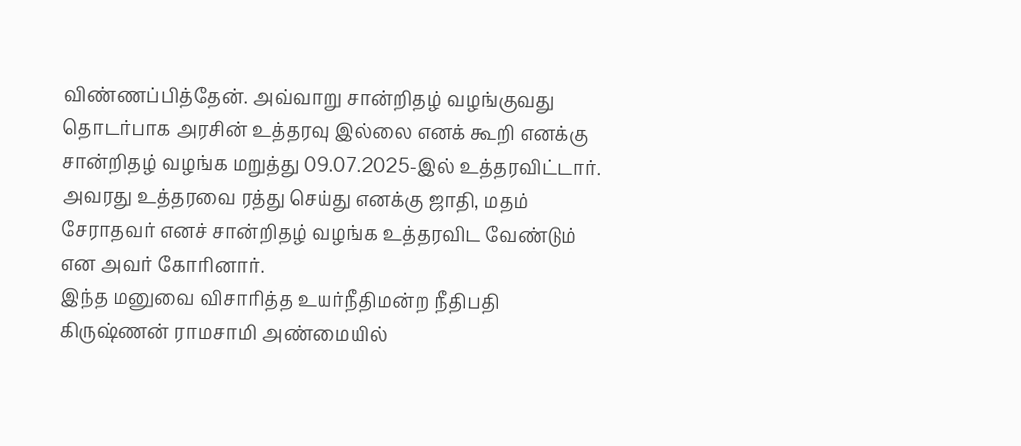விண்ணப்பித்தேன். அவ்வாறு சான்றிதழ் வழங்குவது தொடர்பாக அரசின் உத்தரவு இல்லை எனக் கூறி எனக்கு சான்றிதழ் வழங்க மறுத்து 09.07.2025-இல் உத்தரவிட்டார். அவரது உத்தரவை ரத்து செய்து எனக்கு ஜாதி, மதம் சேராதவர் எனச் சான்றிதழ் வழங்க உத்தரவிட வேண்டும் என அவர் கோரினார்.
இந்த மனுவை விசாரித்த உயர்நீதிமன்ற நீதிபதி கிருஷ்ணன் ராமசாமி அண்மையில்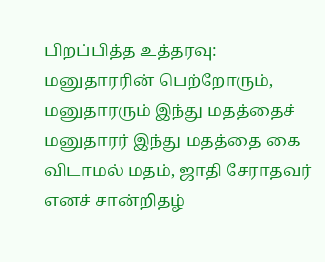பிறப்பித்த உத்தரவு:
மனுதாரரின் பெற்றோரும், மனுதாரரும் இந்து மதத்தைச் மனுதாரர் இந்து மதத்தை கை விடாமல் மதம், ஜாதி சேராதவர் எனச் சான்றிதழ்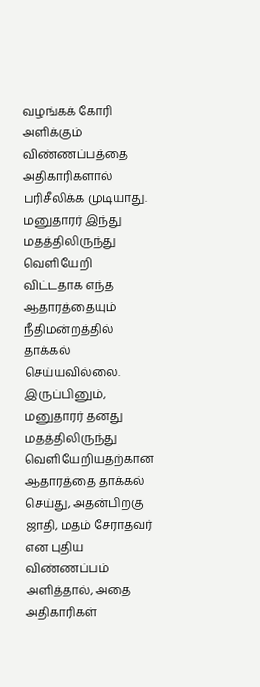வழங்கக் கோரி அளிக்கும் விண்ணப்பத்தை அதிகாரிகளால் பரிசீலிக்க முடியாது.
மனுதாரர் இந்து மதத்திலிருந்து வெளியேறி விட்டதாக எந்த ஆதாரத்தையும் நீதிமன்றத்தில் தாக்கல் செய்யவில்லை. இருப்பினும், மனுதாரர் தனது மதத்திலிருந்து வெளியேறியதற்கான ஆதாரத்தை தாக்கல் செய்து, அதன்பிறகு ஜாதி, மதம் சேராதவர் என புதிய விண்ணப்பம் அளித்தால், அதை அதிகாரிகள்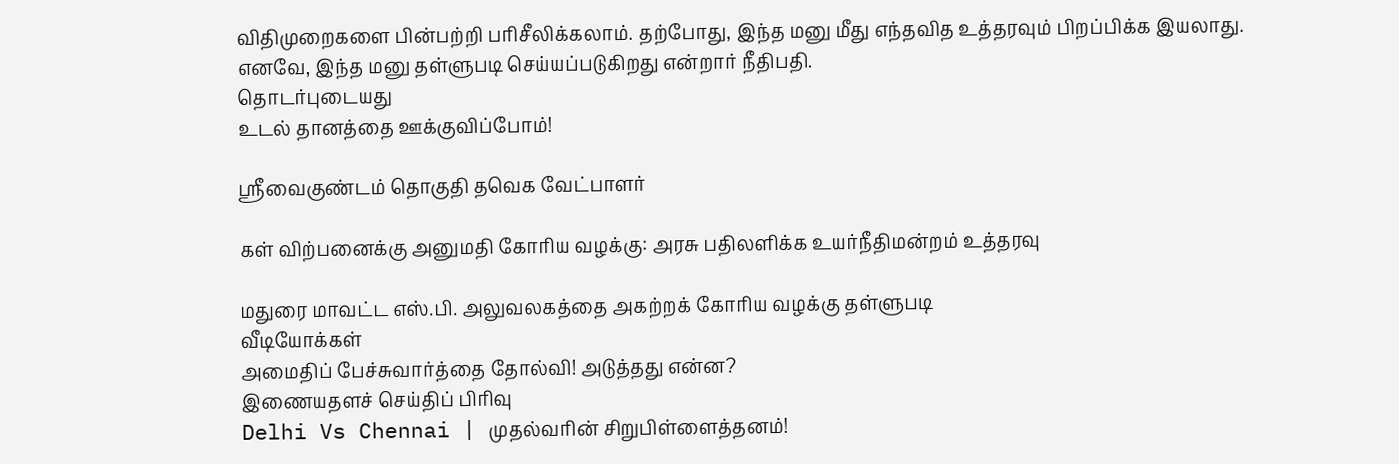விதிமுறைகளை பின்பற்றி பரிசீலிக்கலாம். தற்போது, இந்த மனு மீது எந்தவித உத்தரவும் பிறப்பிக்க இயலாது.
எனவே, இந்த மனு தள்ளுபடி செய்யப்படுகிறது என்றார் நீதிபதி.
தொடர்புடையது
உடல் தானத்தை ஊக்குவிப்போம்!

ஸ்ரீவைகுண்டம் தொகுதி தவெக வேட்பாளர்

கள் விற்பனைக்கு அனுமதி கோரிய வழக்கு: அரசு பதிலளிக்க உயர்நீதிமன்றம் உத்தரவு

மதுரை மாவட்ட எஸ்.பி. அலுவலகத்தை அகற்றக் கோரிய வழக்கு தள்ளுபடி
வீடியோக்கள்
அமைதிப் பேச்சுவார்த்தை தோல்வி! அடுத்தது என்ன?
இணையதளச் செய்திப் பிரிவு
Delhi Vs Chennai | முதல்வரின் சிறுபிள்ளைத்தனம்!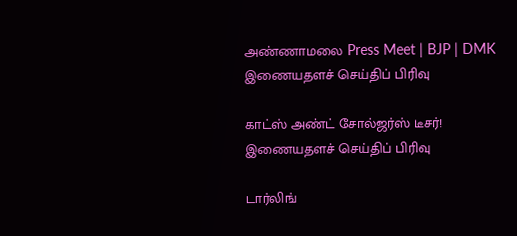அண்ணாமலை Press Meet | BJP | DMK
இணையதளச் செய்திப் பிரிவு

காட்ஸ் அண்ட் சோல்ஜர்ஸ் டீசர்!
இணையதளச் செய்திப் பிரிவு

டார்லிங்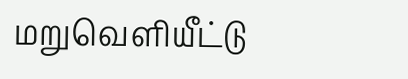மறுவெளியீட்டு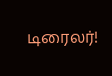டிரைலர்!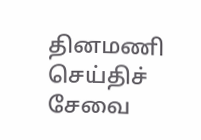தினமணி செய்திச் சேவை